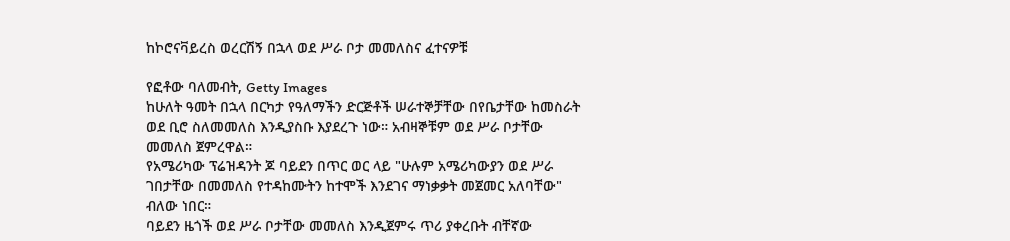ከኮሮናቫይረስ ወረርሽኝ በኋላ ወደ ሥራ ቦታ መመለስና ፈተናዎቹ

የፎቶው ባለመብት, Getty Images
ከሁለት ዓመት በኋላ በርካታ የዓለማችን ድርጅቶች ሠራተኞቻቸው በየቤታቸው ከመስራት ወደ ቢሮ ስለመመለስ እንዲያስቡ እያደረጉ ነው። አብዛኞቹም ወደ ሥራ ቦታቸው መመለስ ጀምረዋል።
የአሜሪካው ፕሬዝዳንት ጆ ባይደን በጥር ወር ላይ "ሁሉም አሜሪካውያን ወደ ሥራ ገበታቸው በመመለስ የተዳከሙትን ከተሞች እንደገና ማነቃቃት መጀመር አለባቸው" ብለው ነበር።
ባይደን ዜጎች ወደ ሥራ ቦታቸው መመለስ እንዲጀምሩ ጥሪ ያቀረቡት ብቸኛው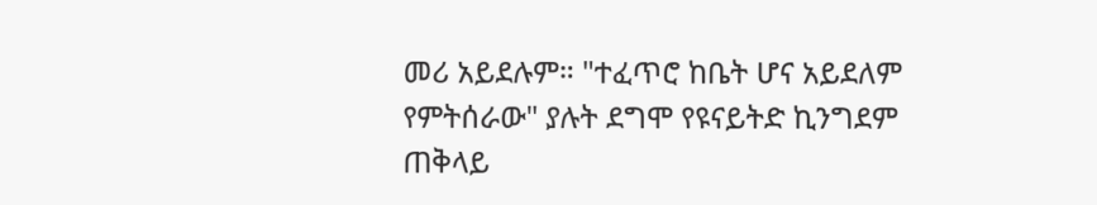መሪ አይደሉም። "ተፈጥሮ ከቤት ሆና አይደለም የምትሰራው" ያሉት ደግሞ የዩናይትድ ኪንግደም ጠቅላይ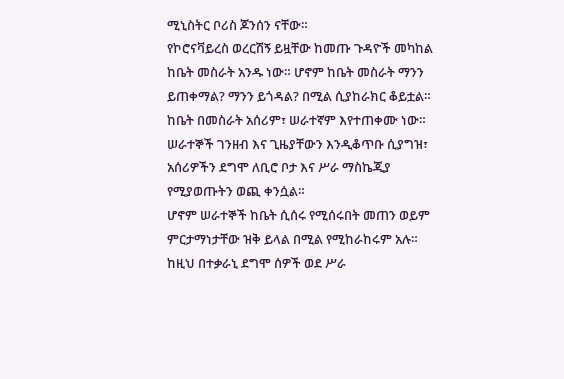ሚኒስትር ቦሪስ ጆንሰን ናቸው።
የኮሮናቫይረስ ወረርሽኝ ይዟቸው ከመጡ ጉዳዮች መካከል ከቤት መስራት አንዱ ነው። ሆኖም ከቤት መስራት ማንን ይጠቀማል? ማንን ይጎዳል? በሚል ሲያከራክር ቆይቷል። ከቤት በመስራት አሰሪም፣ ሠራተኛም እየተጠቀሙ ነው። ሠራተኞች ገንዘብ እና ጊዜያቸውን እንዲቆጥቡ ሲያግዝ፣ አሰሪዎችን ደግሞ ለቢሮ ቦታ እና ሥራ ማስኬጂያ የሚያወጡትን ወጪ ቀንሷል።
ሆኖም ሠራተኞች ከቤት ሲሰሩ የሚሰሩበት መጠን ወይም ምርታማነታቸው ዝቅ ይላል በሚል የሚከራከሩም አሉ። ከዚህ በተቃራኒ ደግሞ ሰዎች ወደ ሥራ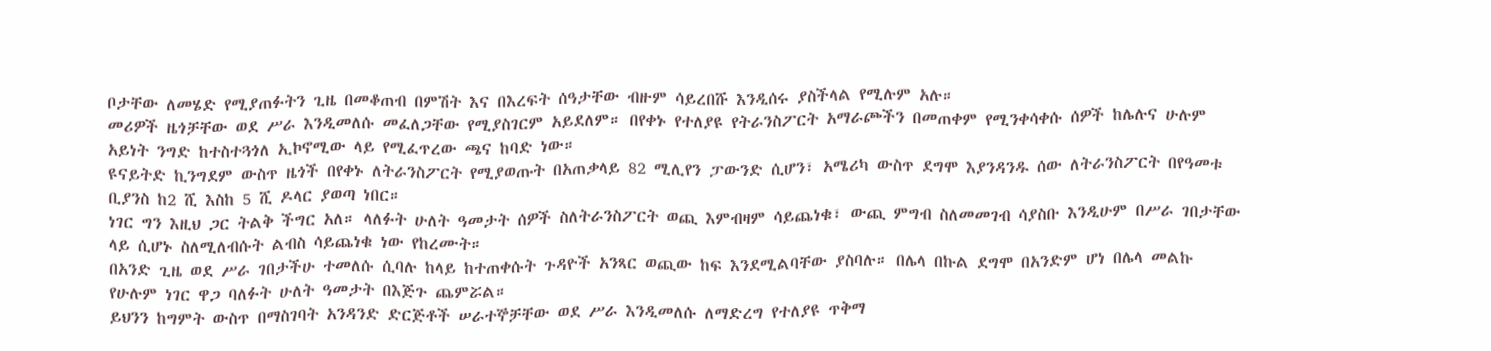ቦታቸው ለመሄድ የሚያጠፉትን ጊዜ በመቆጠብ በምሽት እና በእረፍት ሰዓታቸው ብዙም ሳይረበሹ እንዲሰሩ ያስችላል የሚሉም አሉ።
መሪዎች ዜጎቻቸው ወደ ሥራ እንዲመለሱ መፈለጋቸው የሚያስገርም አይደለም። በየቀኑ የተለያዩ የትራንስፖርት አማራጮችን በመጠቀም የሚንቀሳቀሱ ሰዎች ከሌሉና ሁሉም አይነት ንግድ ከተስተጓጎለ ኢኮኖሚው ላይ የሚፈጥረው ጫና ከባድ ነው።
ዩናይትድ ኪንግደም ውስጥ ዜጎች በየቀኑ ለትራንስፖርት የሚያወጡት በአጠቃላይ 82 ሚሊየን ፓውንድ ሲሆን፣ አሜሪካ ውስጥ ደግሞ እያንዳንዱ ሰው ለትራንስፖርት በየዓመቱ ቢያንስ ከ2 ሺ እስከ 5 ሺ ዶላር ያወጣ ነበር።
ነገር ግን እዚህ ጋር ትልቅ ችግር አለ። ላለፉት ሁለት ዓመታት ሰዎች ስለትራንስፖርት ወጪ እምብዛም ሳይጨነቁ፣ ውጪ ምግብ ስለመመገብ ሳያስቡ እንዲሁም በሥራ ገበታቸው ላይ ሲሆኑ ስለሚለብሱት ልብስ ሳይጨነቁ ነው የከረሙት።
በአንድ ጊዜ ወደ ሥራ ገበታችሁ ተመለሱ ሲባሉ ከላይ ከተጠቀሱት ጉዳዮች አንጻር ወጪው ከፍ እንደሚልባቸው ያስባሉ። በሌላ በኩል ደግሞ በአንድም ሆነ በሌላ መልኩ የሁሉም ነገር ዋጋ ባለፉት ሁለት ዓመታት በእጅጉ ጨምሯል።
ይህንን ከግምት ውስጥ በማስገባት አንዳንድ ድርጅቶች ሠራተኞቻቸው ወደ ሥራ እንዲመለሱ ለማድረግ የተለያዩ ጥቅማ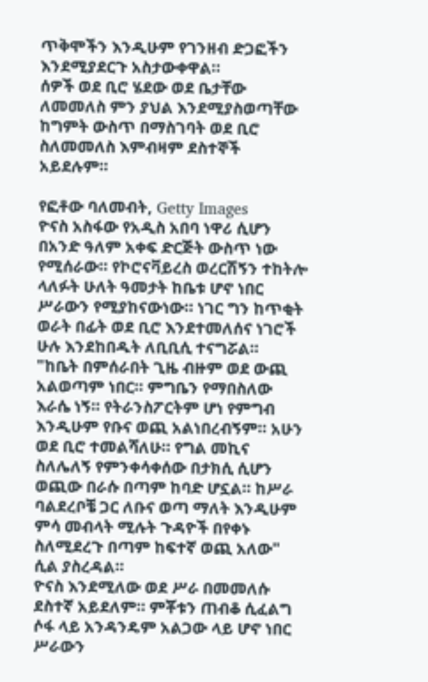ጥቅሞችን እንዲሁም የገንዘብ ድጋፎችን እንደሚያደርጉ አስታውቀዋል።
ሰዎች ወደ ቢሮ ሄደው ወደ ቤታቸው ለመመለስ ምን ያህል እንደሚያስወጣቸው ከግምት ውስጥ በማስገባት ወደ ቢሮ ስለመመለስ እምብዛም ደስተኞች አይደሉም።

የፎቶው ባለመብት, Getty Images
ዮናስ አስፋው የአዲስ አበባ ነዋሪ ሲሆን በአንድ ዓለም አቀፍ ድርጅት ውስጥ ነው የሚሰራው። የኮሮናቫይረስ ወረርሽኝን ተከትሎ ላለፉት ሁለት ዓመታት ከቤቱ ሆኖ ነበር ሥራውን የሚያከናውነው። ነገር ግን ከጥቂት ወራት በፊት ወደ ቢሮ እንደተመለሰና ነገሮች ሁሉ እንደከበዱት ለቢቢሲ ተናግሯል።
"ከቤት በምሰራበት ጊዜ ብዙም ወደ ውጪ አልወጣም ነበር። ምግቤን የማበስለው እራሴ ነኝ። የትራንስፖርትም ሆነ የምግብ እንዲሁም የቡና ወጪ አልነበረብኝም። አሁን ወደ ቢሮ ተመልሻለሁ። የግል መኪና ስለሌለኝ የምንቀሳቀሰው በታክሲ ሲሆን ወጪው በራሱ በጣም ከባድ ሆኗል። ከሥራ ባልደረቦቼ ጋር ለቡና ወጣ ማለት እንዲሁም ምሳ መብላት ሚሉት ጉዳዮች በየቀኑ ስለሚደረጉ በጣም ከፍተኛ ወጪ አለው" ሲል ያስረዳል።
ዮናስ እንደሚለው ወደ ሥራ በመመለሱ ደስተኛ አይደለም። ምቾቱን ጠብቆ ሲፈልግ ሶፋ ላይ አንዳንዴም አልጋው ላይ ሆኖ ነበር ሥራውን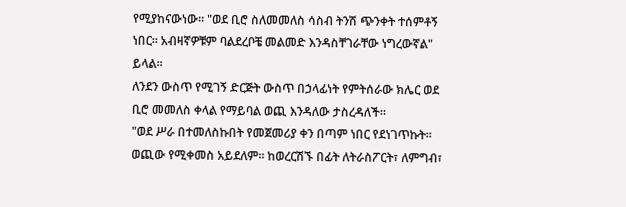የሚያከናውነው። "ወደ ቢሮ ስለመመለስ ሳስብ ትንሽ ጭንቀት ተሰምቶኝ ነበር። አብዛኛዎቹም ባልደረቦቼ መልመድ እንዳስቸገራቸው ነግረውኛል" ይላል።
ለንደን ውስጥ የሚገኝ ድርጅት ውስጥ በኃላፊነት የምትሰራው ክሌር ወደ ቢሮ መመለስ ቀላል የማይባል ወጪ እንዳለው ታስረዳለች።
"ወደ ሥራ በተመለስኩበት የመጀመሪያ ቀን በጣም ነበር የደነገጥኩት። ወጪው የሚቀመስ አይደለም። ከወረርሽኙ በፊት ለትራስፖርት፣ ለምግብ፣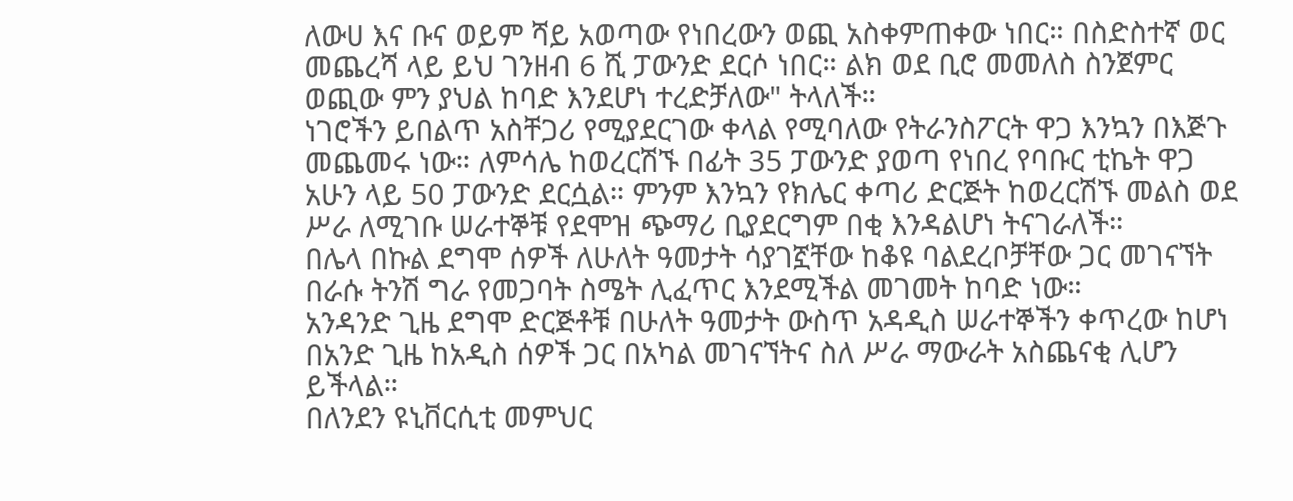ለውሀ እና ቡና ወይም ሻይ አወጣው የነበረውን ወጪ አስቀምጠቀው ነበር። በስድስተኛ ወር መጨረሻ ላይ ይህ ገንዘብ 6 ሺ ፓውንድ ደርሶ ነበር። ልክ ወደ ቢሮ መመለስ ስንጀምር ወጪው ምን ያህል ከባድ እንደሆነ ተረድቻለው" ትላለች።
ነገሮችን ይበልጥ አስቸጋሪ የሚያደርገው ቀላል የሚባለው የትራንስፖርት ዋጋ እንኳን በእጅጉ መጨመሩ ነው። ለምሳሌ ከወረርሽኙ በፊት 35 ፓውንድ ያወጣ የነበረ የባቡር ቲኬት ዋጋ አሁን ላይ 50 ፓውንድ ደርሷል። ምንም እንኳን የክሌር ቀጣሪ ድርጅት ከወረርሽኙ መልስ ወደ ሥራ ለሚገቡ ሠራተኞቹ የደሞዝ ጭማሪ ቢያደርግም በቂ እንዳልሆነ ትናገራለች።
በሌላ በኩል ደግሞ ሰዎች ለሁለት ዓመታት ሳያገኟቸው ከቆዩ ባልደረቦቻቸው ጋር መገናኘት በራሱ ትንሽ ግራ የመጋባት ስሜት ሊፈጥር እንደሚችል መገመት ከባድ ነው።
አንዳንድ ጊዜ ደግሞ ድርጅቶቹ በሁለት ዓመታት ውስጥ አዳዲስ ሠራተኞችን ቀጥረው ከሆነ በአንድ ጊዜ ከአዲስ ሰዎች ጋር በአካል መገናኘትና ስለ ሥራ ማውራት አስጨናቂ ሊሆን ይችላል።
በለንደን ዩኒቨርሲቲ መምህር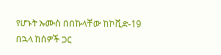የሆኑት ኡሙስ በበኩላቸው ከኮቪድ-19 በኋላ ከሰዎች ጋር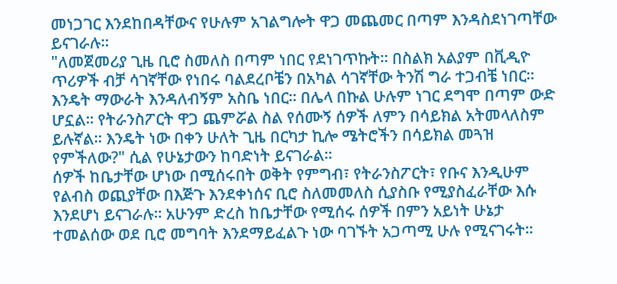መነጋገር እንደከበዳቸውና የሁሉም አገልግሎት ዋጋ መጨመር በጣም እንዳስደነገጣቸው ይናገራሉ።
"ለመጀመሪያ ጊዜ ቢሮ ስመለስ በጣም ነበር የደነገጥኩት። በስልክ አልያም በቪዲዮ ጥሪዎች ብቻ ሳገኛቸው የነበሩ ባልደረቦቼን በአካል ሳገኛቸው ትንሽ ግራ ተጋብቼ ነበር። እንዴት ማውራት እንዳለብኝም አስቤ ነበር። በሌላ በኩል ሁሉም ነገር ደግሞ በጣም ውድ ሆኗል። የትራንስፖርት ዋጋ ጨምሯል ስል የሰሙኝ ሰዎች ለምን በሳይክል አትመላለስም ይሉኛል። እንዴት ነው በቀን ሁለት ጊዜ በርካታ ኪሎ ሜትሮችን በሳይክል መጓዝ የምችለው?" ሲል የሁኔታውን ከባድነት ይናገራል።
ሰዎች ከቤታቸው ሆነው በሚሰሩበት ወቅት የምግብ፣ የትራንስፖርት፣ የቡና እንዲሁም የልብስ ወጪያቸው በእጅጉ እንደቀነሰና ቢሮ ስለመመለስ ሲያስቡ የሚያስፈራቸው እሱ እንደሆነ ይናገራሉ። አሁንም ድረስ ከቤታቸው የሚሰሩ ሰዎች በምን አይነት ሁኔታ ተመልሰው ወደ ቢሮ መግባት እንደማይፈልጉ ነው ባገኙት አጋጣሚ ሁሉ የሚናገሩት።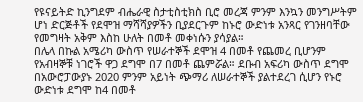የዩናይትድ ኪንግደም ብሔራዊ ስታቲስቲክስ ቢሮ መረጃ ምንም እንኳን መንግሥትም ሆነ ድርጅቶች የደሞዝ ማሻሻያዎችን ቢያደርጉም ከኑሮ ውድነቱ አንጻር የገንዘባቸው የመግዛት አቅም እስከ ሁለት በመቶ መቀነሱን ያሳያል።
በሌላ በኩል አሜሪካ ውስጥ የሠራተኞች ደሞዝ 4 በመቶ የጨመረ ቢሆንም የአብዛኞቹ ነገሮች ዋጋ ደግሞ በ7 በመቶ ጨምሯል። ደቡብ አፍሪካ ውስጥ ደግሞ በአውሮፓውያኑ 2020 ምንም አይነት ጭማሪ ለሠራተኞች ያልተደረገ ሲሆን የኑሮ ውድነቱ ደግሞ ከ4 በመቶ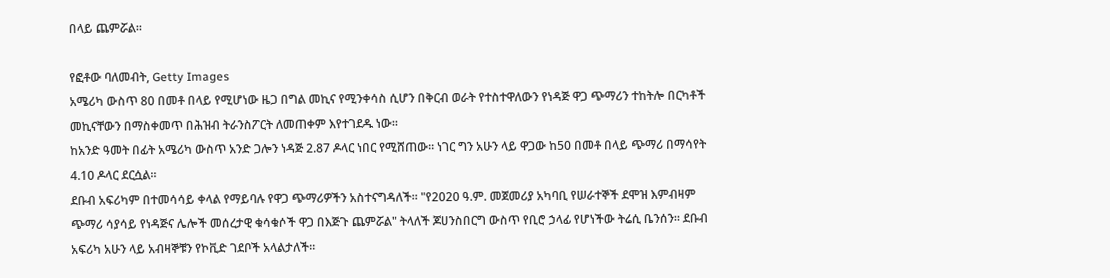በላይ ጨምሯል።

የፎቶው ባለመብት, Getty Images
አሜሪካ ውስጥ 80 በመቶ በላይ የሚሆነው ዜጋ በግል መኪና የሚንቀሳስ ሲሆን በቅርብ ወራት የተስተዋለውን የነዳጅ ዋጋ ጭማሪን ተከትሎ በርካቶች መኪናቸውን በማስቀመጥ በሕዝብ ትራንስፖርት ለመጠቀም እየተገደዱ ነው።
ከአንድ ዓመት በፊት አሜሪካ ውስጥ አንድ ጋሎን ነዳጅ 2.87 ዶላር ነበር የሚሸጠው። ነገር ግን አሁን ላይ ዋጋው ከ50 በመቶ በላይ ጭማሪ በማሳየት 4.10 ዶላር ደርሷል።
ደቡብ አፍሪካም በተመሳሳይ ቀላል የማይባሉ የዋጋ ጭማሪዎችን አስተናግዳለች። "የ2020 ዓ.ም. መጀመሪያ አካባቢ የሠራተኞች ደሞዝ እምብዛም ጭማሪ ሳያሳይ የነዳጅና ሌሎች መሰረታዊ ቁሳቁሶች ዋጋ በእጅጉ ጨምሯል" ትላለች ጆሀንስበርግ ውስጥ የቢሮ ኃላፊ የሆነችው ትሬሲ ቤንሰን። ደቡብ አፍሪካ አሁን ላይ አብዛኞቹን የኮቪድ ገደቦች አላልታለች።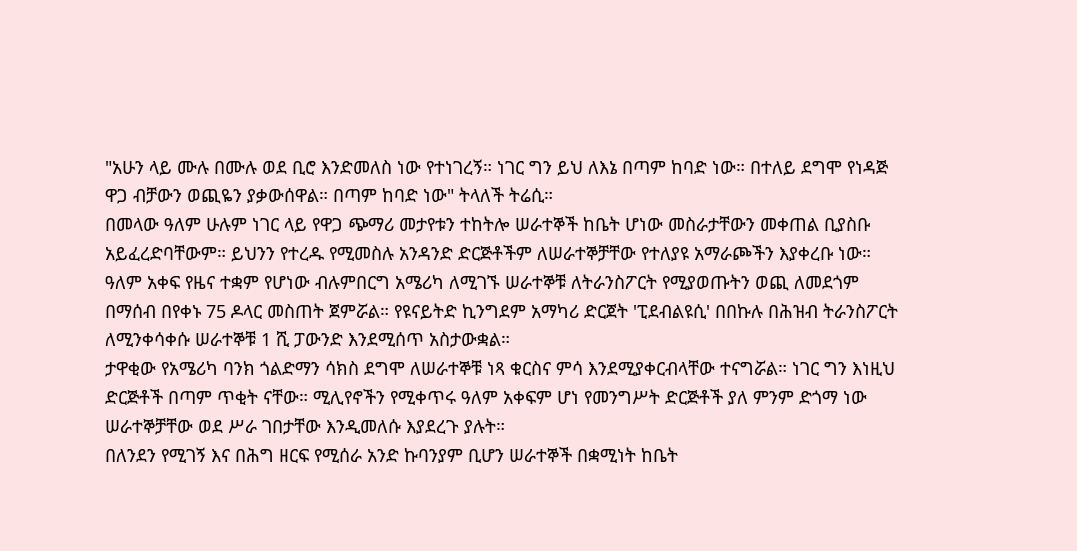"አሁን ላይ ሙሉ በሙሉ ወደ ቢሮ እንድመለስ ነው የተነገረኝ። ነገር ግን ይህ ለእኔ በጣም ከባድ ነው። በተለይ ደግሞ የነዳጅ ዋጋ ብቻውን ወጪዬን ያቃውሰዋል። በጣም ከባድ ነው" ትላለች ትሬሲ።
በመላው ዓለም ሁሉም ነገር ላይ የዋጋ ጭማሪ መታየቱን ተከትሎ ሠራተኞች ከቤት ሆነው መስራታቸውን መቀጠል ቢያስቡ አይፈረድባቸውም። ይህንን የተረዱ የሚመስሉ አንዳንድ ድርጅቶችም ለሠራተኞቻቸው የተለያዩ አማራጮችን እያቀረቡ ነው።
ዓለም አቀፍ የዜና ተቋም የሆነው ብሉምበርግ አሜሪካ ለሚገኙ ሠራተኞቹ ለትራንስፖርት የሚያወጡትን ወጪ ለመደጎም በማሰብ በየቀኑ 75 ዶላር መስጠት ጀምሯል። የዩናይትድ ኪንግደም አማካሪ ድርጀት 'ፒደብልዩሲ' በበኩሉ በሕዝብ ትራንስፖርት ለሚንቀሳቀሱ ሠራተኞቹ 1 ሺ ፓውንድ እንደሚሰጥ አስታውቋል።
ታዋቂው የአሜሪካ ባንክ ጎልድማን ሳክስ ደግሞ ለሠራተኞቹ ነጻ ቁርስና ምሳ እንደሚያቀርብላቸው ተናግሯል። ነገር ግን እነዚህ ድርጅቶች በጣም ጥቂት ናቸው። ሚሊየኖችን የሚቀጥሩ ዓለም አቀፍም ሆነ የመንግሥት ድርጅቶች ያለ ምንም ድጎማ ነው ሠራተኞቻቸው ወደ ሥራ ገበታቸው እንዲመለሱ እያደረጉ ያሉት።
በለንደን የሚገኝ እና በሕግ ዘርፍ የሚሰራ አንድ ኩባንያም ቢሆን ሠራተኞች በቋሚነት ከቤት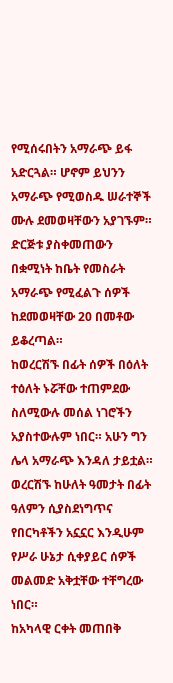የሚሰሩበትን አማራጭ ይፋ አድርጓል። ሆኖም ይህንን አማራጭ የሚወስዱ ሠራተኞች ሙሉ ደመወዛቸውን አያገኙም። ድርጅቱ ያስቀመጠውን በቋሚነት ከቤት የመስራት አማራጭ የሚፈልጉ ሰዎች ከደመወዛቸው 20 በመቶው ይቆረጣል።
ከወረርሽኙ በፊት ሰዎች በዕለት ተዕለት ኑሯቸው ተጠምደው ስለሚውሉ መሰል ነገሮችን አያስተውሉም ነበር። አሁን ግን ሌላ አማራጭ እንዳለ ታይቷል።
ወረርሽኙ ከሁለት ዓመታት በፊት ዓለምን ሲያስደነግጥና የበርካቶችን አኗኗር እንዲሁም የሥራ ሁኔታ ሲቀያይር ሰዎች መልመድ አቅቷቸው ተቸግረው ነበር።
ከአካላዊ ርቀት መጠበቅ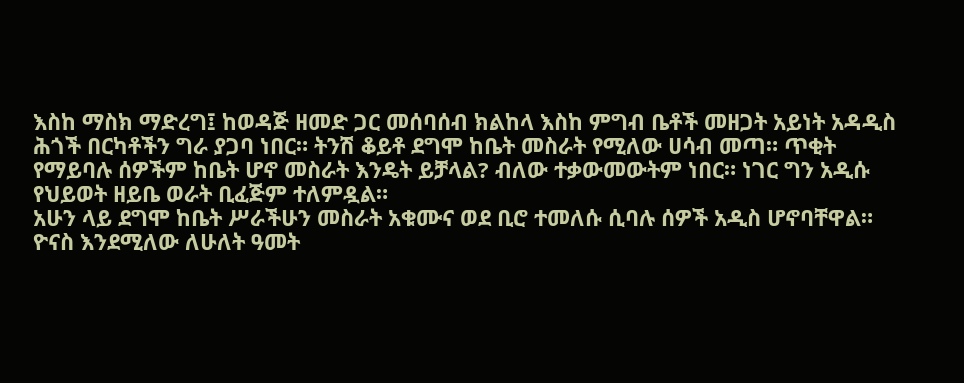እስከ ማስክ ማድረግ፤ ከወዳጅ ዘመድ ጋር መሰባሰብ ክልከላ እስከ ምግብ ቤቶች መዘጋት አይነት አዳዲስ ሕጎች በርካቶችን ግራ ያጋባ ነበር። ትንሽ ቆይቶ ደግሞ ከቤት መስራት የሚለው ሀሳብ መጣ። ጥቂት የማይባሉ ሰዎችም ከቤት ሆኖ መስራት እንዴት ይቻላል? ብለው ተቃውመውትም ነበር። ነገር ግን አዲሱ የህይወት ዘይቤ ወራት ቢፈጅም ተለምዷል።
አሁን ላይ ደግሞ ከቤት ሥራችሁን መስራት አቁሙና ወደ ቢሮ ተመለሱ ሲባሉ ሰዎች አዲስ ሆኖባቸዋል።
ዮናስ እንደሚለው ለሁለት ዓመት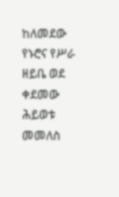ከለመደው የኑሮና የሥራ ዘይቤ ወደ ቀደመው ሕይወቱ መመለስ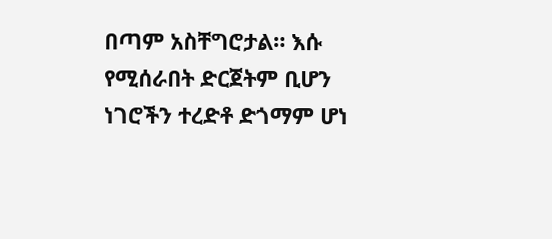በጣም አስቸግሮታል። እሱ የሚሰራበት ድርጀትም ቢሆን ነገሮችን ተረድቶ ድጎማም ሆነ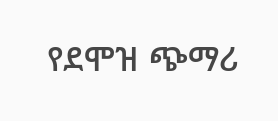የደሞዝ ጭማሪ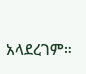አላደረገም።